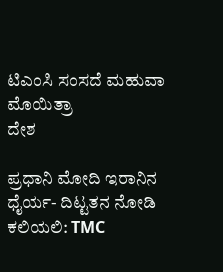ಟಿಎಂಸಿ ಸಂಸದೆ ಮಹುವಾ ಮೊಯಿತ್ರಾ
ದೇಶ

ಪ್ರಧಾನಿ ಮೋದಿ ಇರಾನಿನ ಧೈರ್ಯ- ದಿಟ್ಟತನ ನೋಡಿ ಕಲಿಯಲಿ: TMC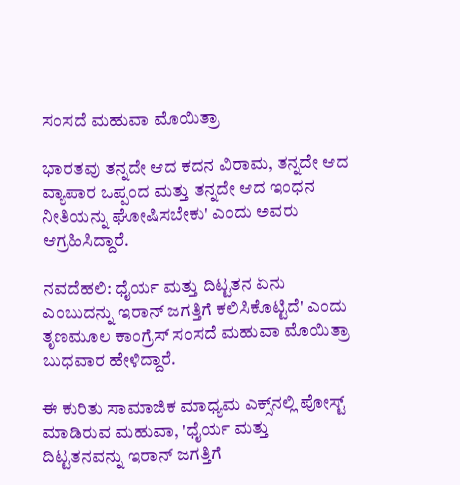ಸಂಸದೆ ಮಹುವಾ ಮೊಯಿತ್ರಾ

ಭಾರತವು ತನ್ನದೇ ಆದ ಕದನ ವಿರಾಮ, ತನ್ನದೇ ಆದ ವ್ಯಾಪಾರ ಒಪ್ಪಂದ ಮತ್ತು ತನ್ನದೇ ಆದ ಇಂಧನ ನೀತಿಯನ್ನು ಘೋಷಿಸಬೇಕು' ಎಂದು ಅವರು ಆಗ್ರಹಿಸಿದ್ದಾರೆ.

ನವದೆಹಲಿ: ಧೈರ್ಯ ಮತ್ತು ದಿಟ್ಟತನ ಏನು ಎಂಬುದನ್ನು ಇರಾನ್ ಜಗತ್ತಿಗೆ ಕಲಿಸಿಕೊಟ್ಟಿದೆ' ಎಂದು ತೃಣಮೂಲ ಕಾಂಗ್ರೆಸ್ ಸಂಸದೆ ಮಹುವಾ ಮೊಯಿತ್ರಾ ಬುಧವಾರ ಹೇಳಿದ್ದಾರೆ.

ಈ ಕುರಿತು ಸಾಮಾಜಿಕ ಮಾಧ್ಯಮ ಎಕ್ಸ್‌ನಲ್ಲಿ ಪೋಸ್ಟ್ ಮಾಡಿರುವ ಮಹುವಾ, 'ಧೈರ್ಯ ಮತ್ತು ದಿಟ್ಟತನವನ್ನು ಇರಾನ್ ಜಗತ್ತಿಗೆ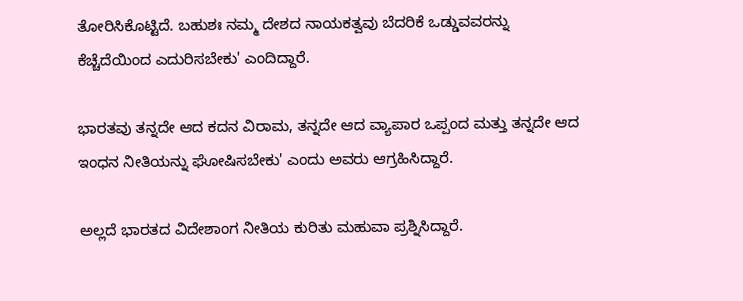ತೋರಿಸಿಕೊಟ್ಟಿದೆ. ಬಹುಶಃ ನಮ್ಮ ದೇಶದ ನಾಯಕತ್ವವು ಬೆದರಿಕೆ ಒಡ್ಡುವವರನ್ನು ಕೆಚ್ಚೆದೆಯಿಂದ ಎದುರಿಸಬೇಕು' ಎಂದಿದ್ದಾರೆ.

ಭಾರತವು ತನ್ನದೇ ಆದ ಕದನ ವಿರಾಮ, ತನ್ನದೇ ಆದ ವ್ಯಾಪಾರ ಒಪ್ಪಂದ ಮತ್ತು ತನ್ನದೇ ಆದ ಇಂಧನ ನೀತಿಯನ್ನು ಘೋಷಿಸಬೇಕು' ಎಂದು ಅವರು ಆಗ್ರಹಿಸಿದ್ದಾರೆ.

ಅಲ್ಲದೆ ಭಾರತದ ವಿದೇಶಾಂಗ ನೀತಿಯ ಕುರಿತು ಮಹುವಾ ಪ್ರಶ್ನಿಸಿದ್ದಾರೆ.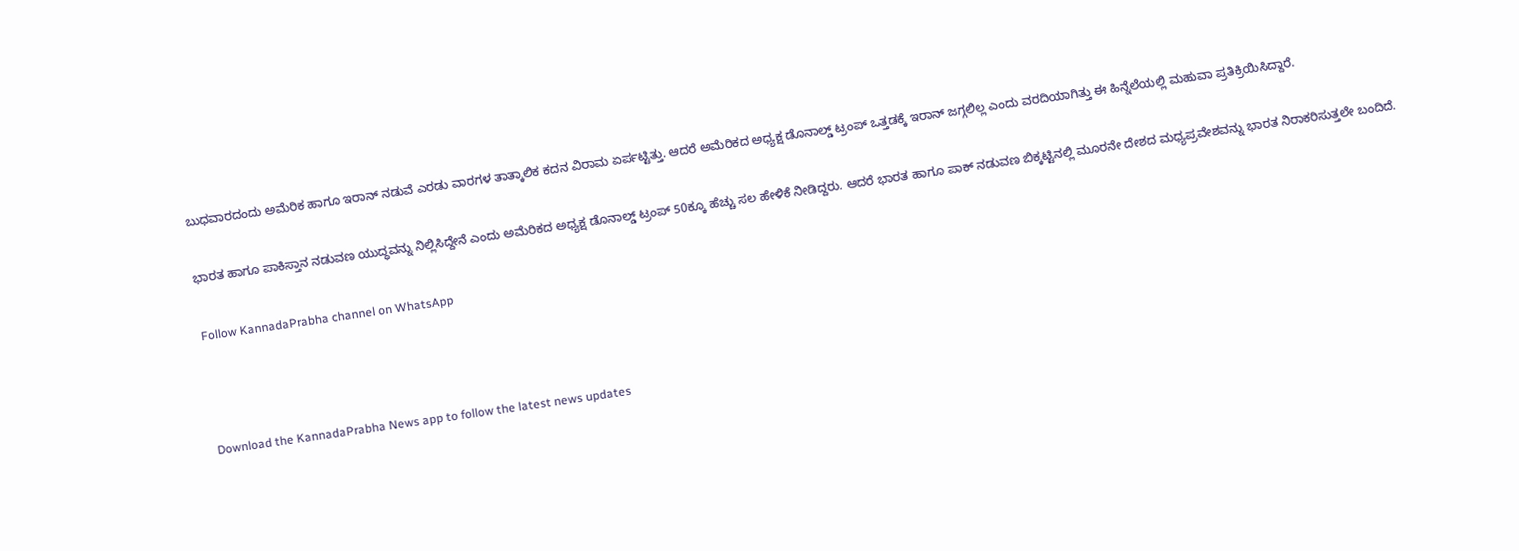ಬುಧವಾರದಂದು ಅಮೆರಿಕ ಹಾಗೂ ಇರಾನ್ ನಡುವೆ ಎರಡು ವಾರಗಳ ತಾತ್ಕಾಲಿಕ ಕದನ ವಿರಾಮ ಏರ್ಪಟ್ಟಿತ್ತು. ಆದರೆ ಅಮೆರಿಕದ ಅಧ್ಯಕ್ಷ ಡೊನಾಲ್ಡ್ ಟ್ರಂಪ್ ಒತ್ತಡಕ್ಕೆ ಇರಾನ್ ಜಗ್ಗಲಿಲ್ಲ ಎಂದು ವರದಿಯಾಗಿತ್ತು ಈ ಹಿನ್ನೆಲೆಯಲ್ಲಿ ಮಹುವಾ ಪ್ರತಿಕ್ರಿಯಿಸಿದ್ದಾರೆ.

ಭಾರತ ಹಾಗೂ ಪಾಕಿಸ್ತಾನ ನಡುವಣ ಯುದ್ಧವನ್ನು ನಿಲ್ಲಿಸಿದ್ದೇನೆ ಎಂದು ಅಮೆರಿಕದ ಅಧ್ಯಕ್ಷ ಡೊನಾಲ್ಡ್ ಟ್ರಂಪ್ 50ಕ್ಕೂ ಹೆಚ್ಚು ಸಲ ಹೇಳಿಕೆ ನೀಡಿದ್ದರು. ಆದರೆ ಭಾರತ ಹಾಗೂ ಪಾಕ್ ನಡುವಣ ಬಿಕ್ಕಟ್ಟಿನಲ್ಲಿ ಮೂರನೇ ದೇಶದ ಮಧ್ಯಪ್ರವೇಶವನ್ನು ಭಾರತ ನಿರಾಕರಿಸುತ್ತಲೇ ಬಂದಿದೆ.

Follow KannadaPrabha channel on WhatsApp



Download the KannadaPrabha News app to follow the latest news updates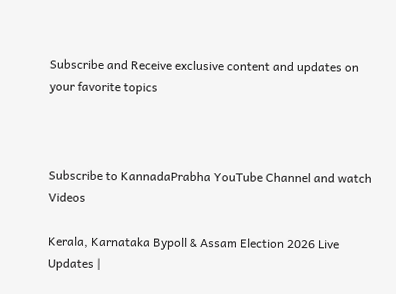Subscribe and Receive exclusive content and updates on your favorite topics



Subscribe to KannadaPrabha YouTube Channel and watch Videos

Kerala, Karnataka Bypoll & Assam Election 2026 Live Updates |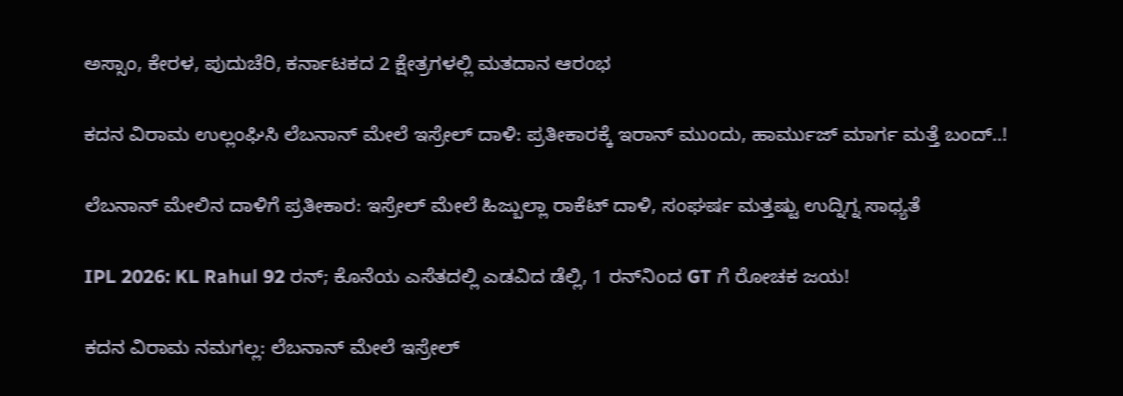ಅಸ್ಸಾಂ, ಕೇರಳ, ಪುದುಚೆರಿ, ಕರ್ನಾಟಕದ 2 ಕ್ಷೇತ್ರಗಳಲ್ಲಿ ಮತದಾನ ಆರಂಭ

ಕದನ ವಿರಾಮ ಉಲ್ಲಂಘಿಸಿ ಲೆಬನಾನ್ ಮೇಲೆ ಇಸ್ರೇಲ್ ದಾಳಿ: ಪ್ರತೀಕಾರಕ್ಕೆ ಇರಾನ್ ಮುಂದು, ಹಾರ್ಮುಜ್ ಮಾರ್ಗ ಮತ್ತೆ ಬಂದ್..!

ಲೆಬನಾನ್ ಮೇಲಿನ ದಾಳಿಗೆ ಪ್ರತೀಕಾರ: ಇಸ್ರೇಲ್ ಮೇಲೆ ಹಿಜ್ಬುಲ್ಲಾ ರಾಕೆಟ್ ದಾಳಿ, ಸಂಘರ್ಷ ಮತ್ತಷ್ಟು ಉದ್ನಿಗ್ನ ಸಾಧ್ಯತೆ

IPL 2026: KL Rahul 92 ರನ್; ಕೊನೆಯ ಎಸೆತದಲ್ಲಿ ಎಡವಿದ ಡೆಲ್ಲಿ, 1 ರನ್‌ನಿಂದ GT ಗೆ ರೋಚಕ ಜಯ!

ಕದನ ವಿರಾಮ ನಮಗಲ್ಲ: ಲೆಬನಾನ್ ಮೇಲೆ ಇಸ್ರೇಲ್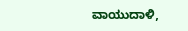ವಾಯುದಾಳಿ,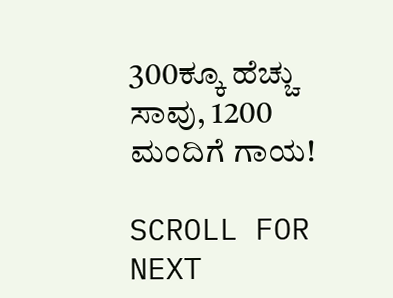300ಕ್ಕೂ ಹೆಚ್ಚು ಸಾವು, 1200 ಮಂದಿಗೆ ಗಾಯ!

SCROLL FOR NEXT